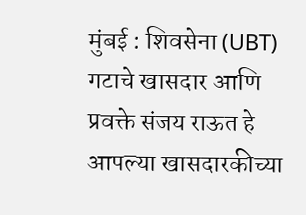मुंबई : शिवसेना (UBT) गटाचे खासदार आणि प्रवक्ते संजय राऊत हे आपल्या खासदारकीच्या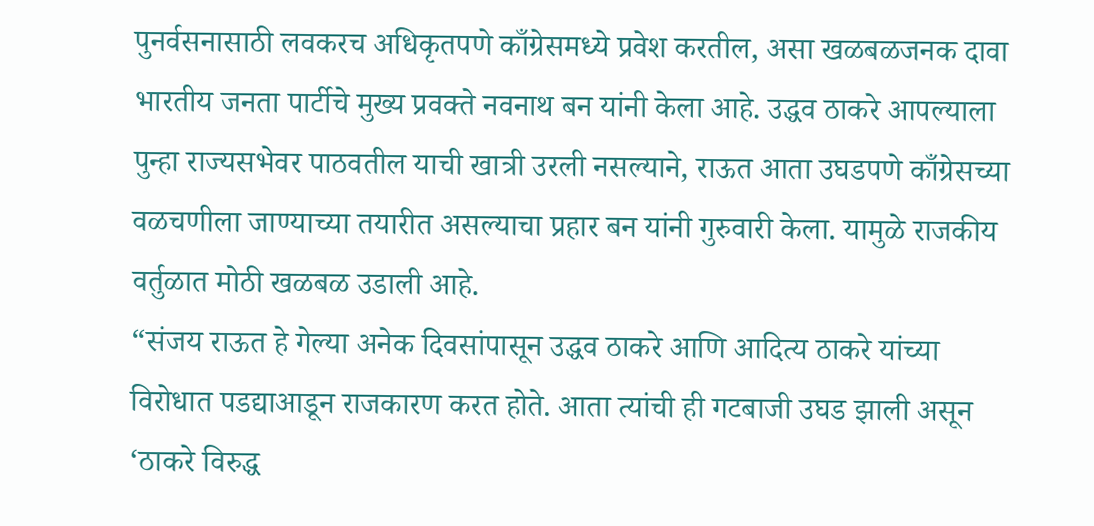पुनर्वसनासाठी लवकरच अधिकृतपणे काँग्रेसमध्ये प्रवेश करतील, असा खळबळजनक दावा भारतीय जनता पार्टीचे मुख्य प्रवक्ते नवनाथ बन यांनी केला आहे. उद्धव ठाकरे आपल्याला पुन्हा राज्यसभेवर पाठवतील याची खात्री उरली नसल्याने, राऊत आता उघडपणे काँग्रेसच्या वळचणीला जाण्याच्या तयारीत असल्याचा प्रहार बन यांनी गुरुवारी केला. यामुळे राजकीय वर्तुळात मोठी खळबळ उडाली आहे.
“संजय राऊत हे गेल्या अनेक दिवसांपासून उद्धव ठाकरे आणि आदित्य ठाकरे यांच्या विरोधात पडद्याआडून राजकारण करत होते. आता त्यांची ही गटबाजी उघड झाली असून ‘ठाकरे विरुद्ध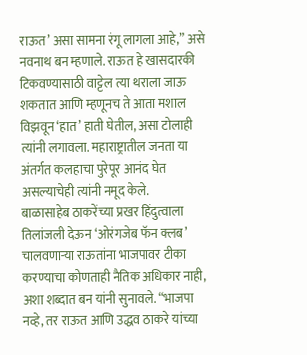राऊत’ असा सामना रंगू लागला आहे,” असे नवनाथ बन म्हणाले. राऊत हे खासदारकी टिकवण्यासाठी वाट्टेल त्या थराला जाऊ शकतात आणि म्हणूनच ते आता मशाल विझवून ‘हात’ हाती घेतील, असा टोलाही त्यांनी लगावला. महाराष्ट्रातील जनता या अंतर्गत कलहाचा पुरेपूर आनंद घेत असल्याचेही त्यांनी नमूद केले.
बाळासाहेब ठाकरेंच्या प्रखर हिंदुत्वाला तिलांजली देऊन ‘ओरंगजेब फॅन क्लब’ चालवणाऱ्या राऊतांना भाजपावर टीका करण्याचा कोणताही नैतिक अधिकार नाही, अशा शब्दात बन यांनी सुनावले. “भाजपा नव्हे, तर राऊत आणि उद्धव ठाकरे यांच्या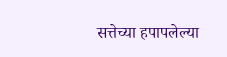सत्तेच्या हपापलेल्या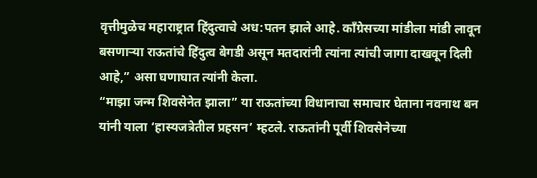वृत्तीमुळेच महाराष्ट्रात हिंदुत्वाचे अध:पतन झाले आहे. काँग्रेसच्या मांडीला मांडी लावून बसणाऱ्या राऊतांचे हिंदुत्व बेगडी असून मतदारांनी त्यांना त्यांची जागा दाखवून दिली आहे,” असा घणाघात त्यांनी केला.
“माझा जन्म शिवसेनेत झाला” या राऊतांच्या विधानाचा समाचार घेताना नवनाथ बन यांनी याला ‘हास्यजत्रेतील प्रहसन’ म्हटले. राऊतांनी पूर्वी शिवसेनेच्या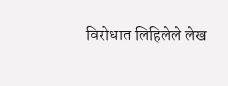विरोधात लिहिलेले लेख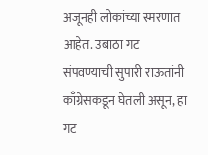अजूनही लोकांच्या स्मरणात आहेत. उबाठा गट संपवण्याची सुपारी राऊतांनी काँग्रेसकडून घेतली असून, हा गट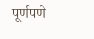पूर्णपणे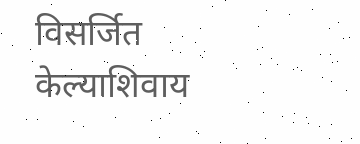विसर्जित केल्याशिवाय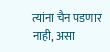त्यांना चैन पडणार नाही, असा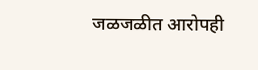जळजळीत आरोपही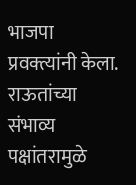भाजपा प्रवक्त्यांनी केला. राऊतांच्या संभाव्य पक्षांतरामुळे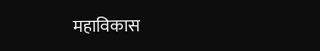महाविकास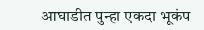आघाडीत पुन्हा एकदा भूकंप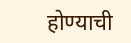होण्याची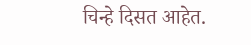चिन्हे दिसत आहेत.